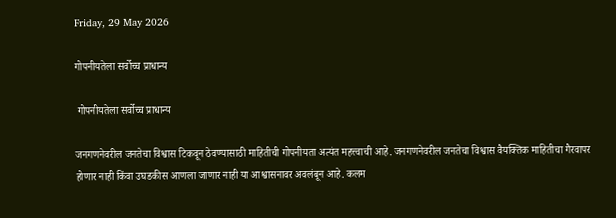Friday, 29 May 2026

गोपनीयतेला सर्वोच्च प्राधान्य

 गोपनीयतेला सर्वोच्च प्राधान्य

जनगणनेवरील जनतेचा विश्वास टिकवून ठेवण्यासाठी माहितीची गोपनीयता अत्यंत महत्त्वाची आहे. जनगणनेवरील जनतेचा विश्वास वैयक्तिक माहितीचा गैरवापर होणार नाही किंवा उघडकीस आणला जाणार नाही या आश्वासनावर अवलंबून आहे. कलम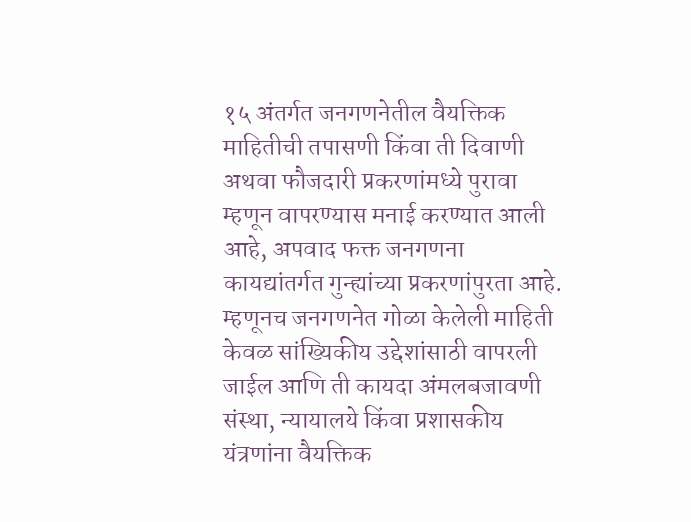१५ अंतर्गत जनगणनेतील वैयक्तिक माहितीची तपासणी किंवा ती दिवाणी अथवा फौजदारी प्रकरणांमध्ये पुरावा म्हणून वापरण्यास मनाई करण्यात आली आहे, अपवाद फक्त जनगणना कायद्यांतर्गत गुन्ह्यांच्या प्रकरणांपुरता आहे. म्हणूनच जनगणनेत गोळा केलेली माहिती केवळ सांख्यिकीय उद्देशांसाठी वापरली जाईल आणि ती कायदा अंमलबजावणी संस्था, न्यायालये किंवा प्रशासकीय यंत्रणांना वैयक्तिक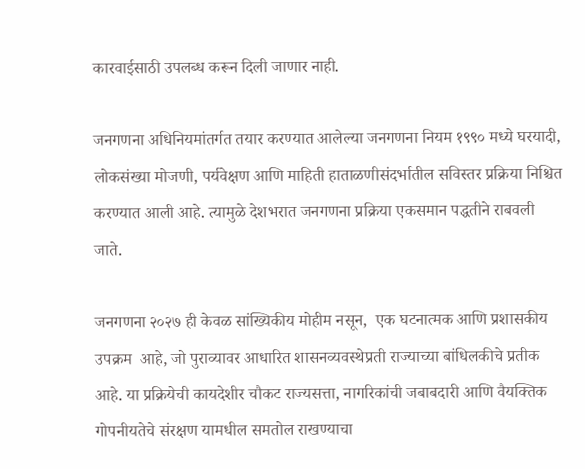कारवाईसाठी उपलब्ध करून दिली जाणार नाही.

जनगणना अधिनियमांतर्गत तयार करण्यात आलेल्या जनगणना नियम १९९० मध्ये घरयादी, लोकसंख्या मोजणी, पर्यवेक्षण आणि माहिती हाताळणीसंदर्भातील सविस्तर प्रक्रिया निश्चित करण्यात आली आहे. त्यामुळे देशभरात जनगणना प्रक्रिया एकसमान पद्धतीने राबवली जाते.

जनगणना २०२७ ही केवळ सांख्यिकीय मोहीम नसून,  एक घटनात्मक आणि प्रशासकीय उपक्रम  आहे, जो पुराव्यावर आधारित शासनव्यवस्थेप्रती राज्याच्या बांधिलकीचे प्रतीक आहे. या प्रक्रियेची कायदेशीर चौकट राज्यसत्ता, नागरिकांची जबाबदारी आणि वैयक्तिक गोपनीयतेचे संरक्षण यामधील समतोल राखण्याचा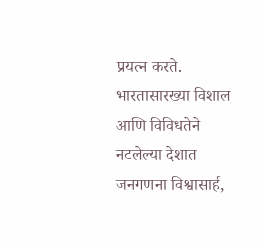प्रयत्न करते. भारतासारख्या विशाल आणि विविधतेने नटलेल्या देशात जनगणना विश्वासार्ह,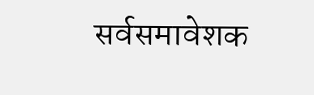सर्वसमावेशक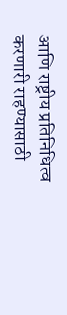आणि राष्ट्रीय प्रतिनिधित्व करणारी राहण्यासाठी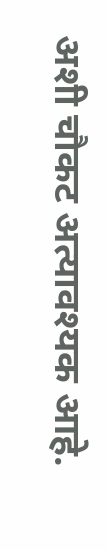अशी चौकट अत्यावश्यक आहे.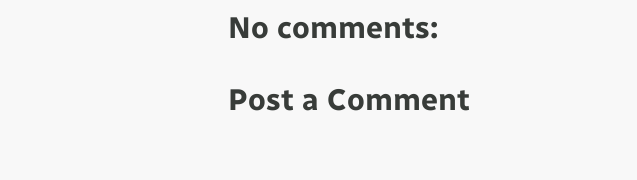No comments:

Post a Comment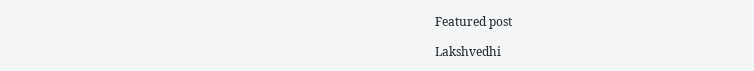Featured post

Lakshvedhi